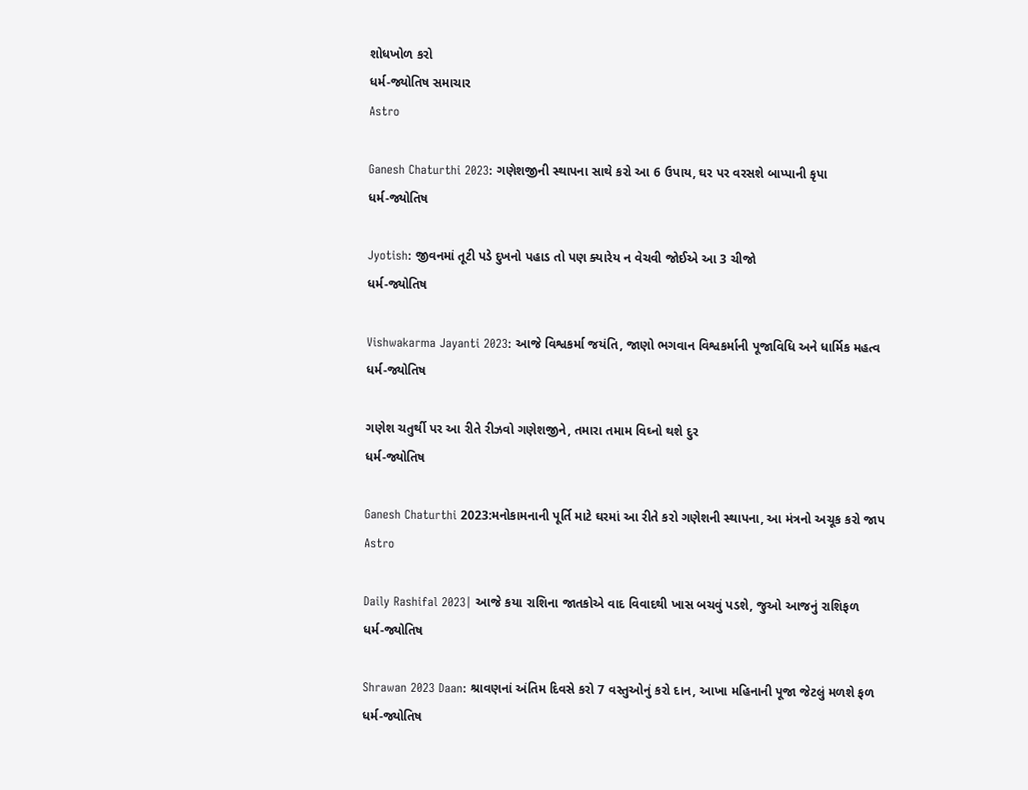શોધખોળ કરો
ધર્મ-જ્યોતિષ સમાચાર
Astro

Ganesh Chaturthi 2023: ગણેશજીની સ્થાપના સાથે કરો આ 6 ઉપાય, ઘર પર વરસશે બાપ્પાની કૃપા
ધર્મ-જ્યોતિષ

Jyotish: જીવનમાં તૂટી પડે દુખનો પહાડ તો પણ ક્યારેય ન વેચવી જોઈએ આ 3 ચીજો
ધર્મ-જ્યોતિષ

Vishwakarma Jayanti 2023: આજે વિશ્વકર્મા જયંતિ, જાણો ભગવાન વિશ્વકર્માની પૂજાવિધિ અને ધાર્મિક મહત્વ
ધર્મ-જ્યોતિષ

ગણેશ ચતુર્થી પર આ રીતે રીઝવો ગણેશજીને, તમારા તમામ વિઘ્નો થશે દુર
ધર્મ-જ્યોતિષ

Ganesh Chaturthi 2023:મનોકામનાની પૂર્તિ માટે ઘરમાં આ રીતે કરો ગણેશની સ્થાપના, આ મંત્રનો અચૂક કરો જાપ
Astro

Daily Rashifal 2023| આજે કયા રાશિના જાતકોએ વાદ વિવાદથી ખાસ બચવું પડશે, જુઓ આજનું રાશિફળ
ધર્મ-જ્યોતિષ

Shrawan 2023 Daan: શ્રાવણનાં અંતિમ દિવસે કરો 7 વસ્તુઓનું કરો દાન, આખા મહિનાની પૂજા જેટલું મળશે ફળ
ધર્મ-જ્યોતિષ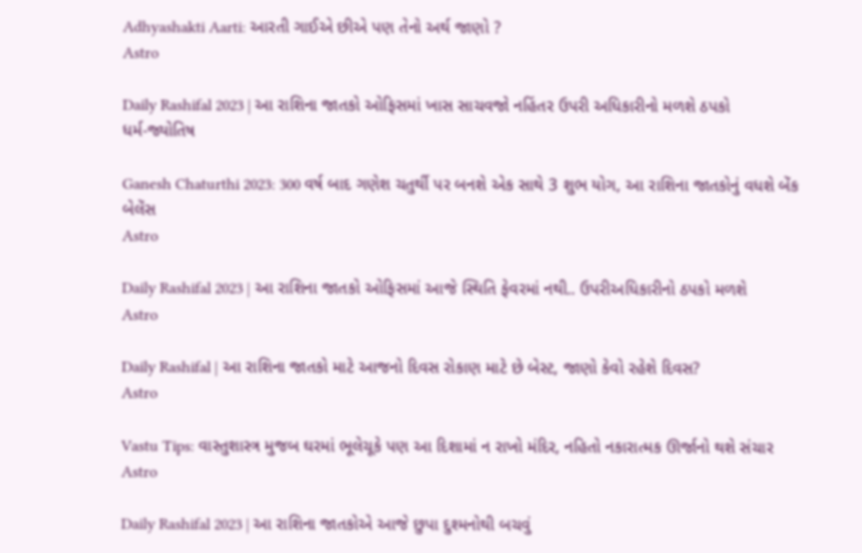Adhyashakti Aarti: આરતી ગાઈએ છીએ પણ તેનો અર્થ જાણો ?
Astro

Daily Rashifal 2023 | આ રાશિના જાતકો ઓફિસમાં ખાસ સાચવજો નહિંતર ઉપરી અધિકારીનો મળશે ઠપકો
ધર્મ-જ્યોતિષ

Ganesh Chaturthi 2023: 300 વર્ષ બાદ ગણેશ ચતુર્થી પર બનશે એક સાથે 3 શુભ યોગ, આ રાશિના જાતકોનું વધશે બેંક બેલેંસ
Astro

Daily Rashifal 2023 | આ રાશિના જાતકો ઓફિસમાં આજે સ્થિતિ ફેવરમાં નથી.. ઉપરીઅધિકારીનો ઠપકો મળશે
Astro

Daily Rashifal | આ રાશિના જાતકો માટે આજનો દિવસ રોકાણ માટે છે બેસ્ટ, જાણો કેવો રહેશે દિવસ?
Astro

Vastu Tips: વાસ્તુશાસ્ત્ર મુજબ ઘરમાં ભૂલેચૂકે પણ આ દિશામાં ન રાખો મંદિર, નહિતો નકારાત્મક ઊર્જાનો થશે સંચાર
Astro

Daily Rashifal 2023 | આ રાશિના જાતકોએ આજે છુપા દુશ્મનોથી બચવું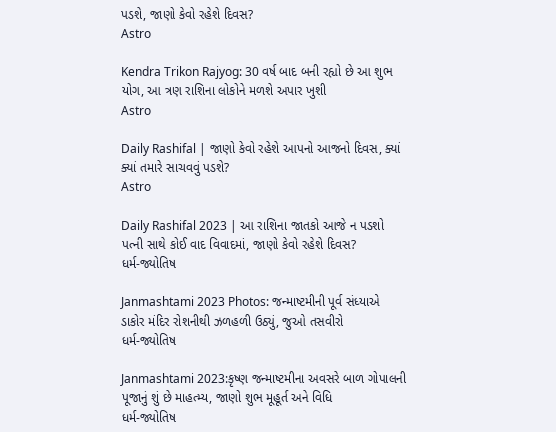પડશે, જાણો કેવો રહેશે દિવસ?
Astro

Kendra Trikon Rajyog: 30 વર્ષ બાદ બની રહ્યો છે આ શુભ યોગ, આ ત્રણ રાશિના લોકોને મળશે અપાર ખુશી
Astro

Daily Rashifal | જાણો કેવો રહેશે આપનો આજનો દિવસ, ક્યાં ક્યાં તમારે સાચવવું પડશે?
Astro

Daily Rashifal 2023 | આ રાશિના જાતકો આજે ન પડશો પત્ની સાથે કોઈ વાદ વિવાદમાં, જાણો કેવો રહેશે દિવસ?
ધર્મ-જ્યોતિષ

Janmashtami 2023 Photos: જન્માષ્ટમીની પૂર્વ સંધ્યાએ ડાકોર મંદિર રોશનીથી ઝળહળી ઉઠ્યું, જુઓ તસવીરો
ધર્મ-જ્યોતિષ

Janmashtami 2023:કૃષ્ણ જન્માષ્ટમીના અવસરે બાળ ગોપાલની પૂજાનું શું છે માહત્મ્ય, જાણો શુભ મૂહૂર્ત અને વિધિ
ધર્મ-જ્યોતિષ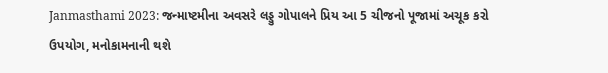Janmasthami 2023: જન્માષ્ટમીના અવસરે લડ્ડુ ગોપાલને પ્રિય આ 5 ચીજનો પૂજામાં અચૂક કરો ઉપયોગ, મનોકામનાની થશે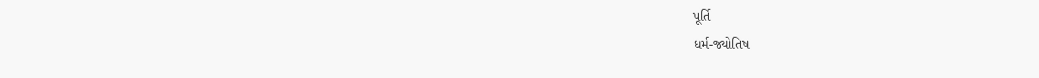પૂર્તિ
ધર્મ-જ્યોતિષ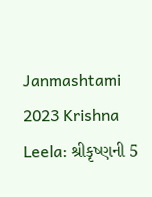Janmashtami 2023 Krishna Leela: શ્રીકૃષ્ણની 5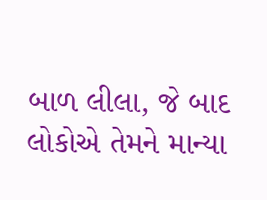બાળ લીલા, જે બાદ લોકોએ તેમને માન્યા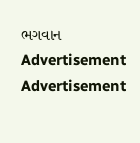ભગવાન
Advertisement
Advertisement